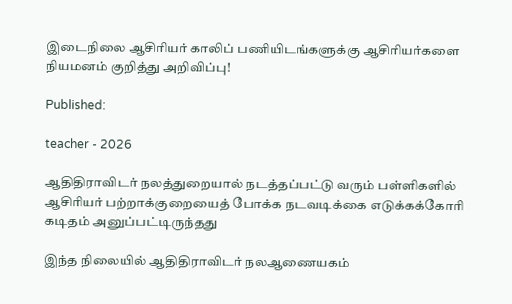இடைநிலை ஆசிரியர் காலிப் பணியிடங்களுக்கு ஆசிரியர்களை நியமனம் குறித்து அறிவிப்பு!

Published:

teacher - 2026

ஆதிதிராவிடர் நலத்துறையால் நடத்தப்பட்டு வரும் பள்ளிகளில் ஆசிரியர் பற்றாக்குறையைத் போக்க நடவடிக்கை எடுக்கக்கோரி கடிதம் அனுப்பட்டிருந்தது

இந்த நிலையில் ஆதிதிராவிடர் நலஆணையகம்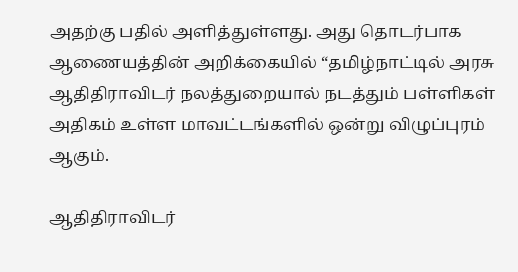அதற்கு பதில் அளித்துள்ளது. அது தொடர்பாக ஆணையத்தின் அறிக்கையில் “தமிழ்நாட்டில் அரசு ஆதிதிராவிடர் நலத்துறையால் நடத்தும் பள்ளிகள் அதிகம் உள்ள மாவட்டங்களில் ஒன்று விழுப்புரம் ஆகும்.

ஆதிதிராவிடர்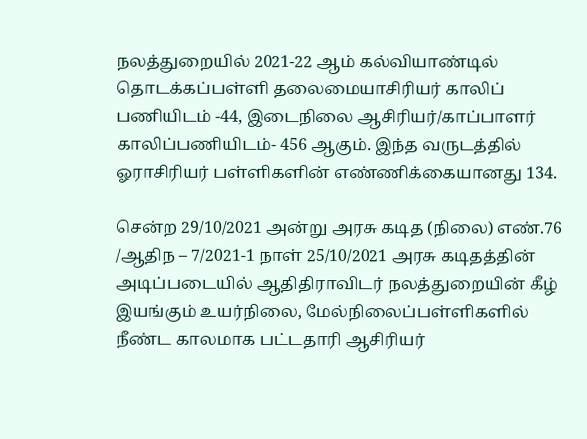நலத்துறையில் 2021-22 ஆம் கல்வியாண்டில் தொடக்கப்பள்ளி தலைமையாசிரியர் காலிப் பணியிடம் -44, இடைநிலை ஆசிரியர்/காப்பாளர் காலிப்பணியிடம்- 456 ஆகும். இந்த வருடத்தில் ஓராசிரியர் பள்ளிகளின் எண்ணிக்கையானது 134.

சென்ற 29/10/2021 அன்று அரசு கடித (நிலை) எண்.76 /ஆதிந – 7/2021-1 நாள் 25/10/2021 அரசு கடிதத்தின் அடிப்படையில் ஆதிதிராவிடர் நலத்துறையின் கீழ் இயங்கும் உயர்நிலை, மேல்நிலைப்பள்ளிகளில் நீண்ட காலமாக பட்டதாரி ஆசிரியர்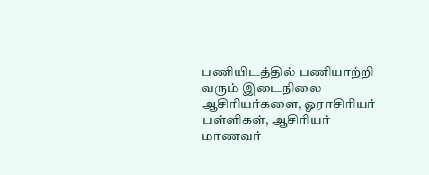பணியிடத்தில் பணியாற்றி வரும் இடைநிலை ஆசிரியர்களை, ஓராசிரியர் பள்ளிகள், ஆசிரியர் மாணவர்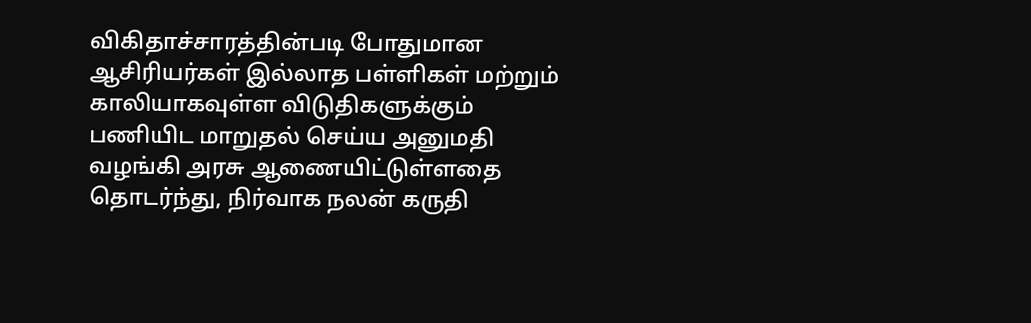விகிதாச்சாரத்தின்படி போதுமான ஆசிரியர்கள் இல்லாத பள்ளிகள் மற்றும் காலியாகவுள்ள விடுதிகளுக்கும் பணியிட மாறுதல் செய்ய அனுமதி வழங்கி அரசு ஆணையிட்டுள்ளதை தொடர்ந்து, நிர்வாக நலன் கருதி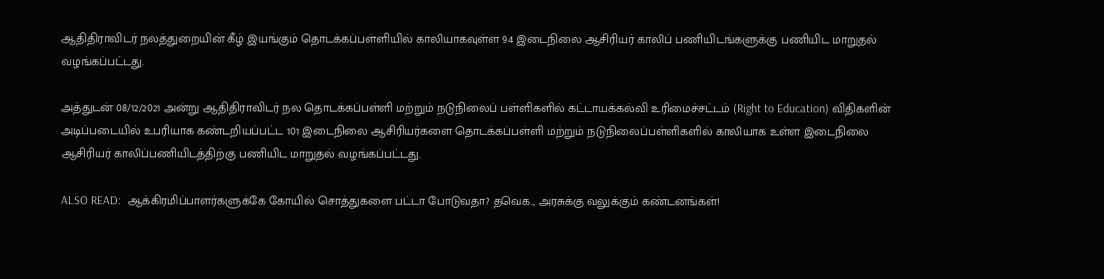ஆதிதிராவிடர் நலத்துறையின் கீழ் இயங்கும் தொடக்கப்பள்ளியில் காலியாகவுள்ள 94 இடைநிலை ஆசிரியர் காலிப் பணியிடங்களுக்கு பணியிட மாறுதல் வழங்கப்பட்டது.

அத்துடன் 08/12/2021 அன்று ஆதிதிராவிடர் நல தொடக்கப்பள்ளி மற்றும் நடுநிலைப் பள்ளிகளில் கட்டாயக்கல்வி உரிமைச்சட்டம் (Right to Education) விதிகளின் அடிப்படையில் உபரியாக கண்டறியப்பட்ட 101 இடைநிலை ஆசிரியர்களை தொடக்கப்பள்ளி மற்றும் நடுநிலைப்பள்ளிகளில் காலியாக உள்ள இடைநிலை ஆசிரியர் காலிப்பணியிடத்திற்கு பணியிட மாறுதல் வழங்கப்பட்டது.

ALSO READ:  ஆக்கிரமிப்பாளர்களுக்கே கோயில் சொத்துகளை பட்டா போடுவதா? தவெக., அரசுக்கு வலுக்கும் கண்டனங்கள்!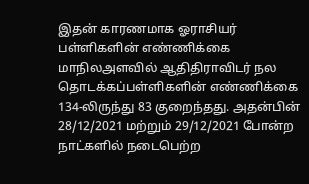இதன் காரணமாக ஓராசியர் பள்ளிகளின் எண்ணிக்கை மாநிலஅளவில் ஆதிதிராவிடர் நல தொடக்கப்பள்ளிகளின் எண்ணிக்கை 134-லிருந்து 83 குறைந்தது. அதன்பின் 28/12/2021 மற்றும் 29/12/2021 போன்ற நாட்களில் நடைபெற்ற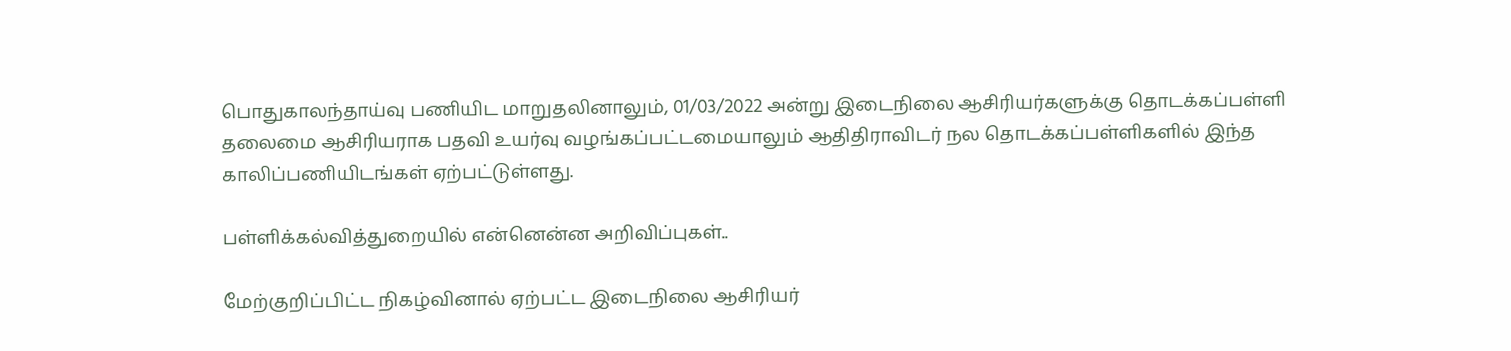பொதுகாலந்தாய்வு பணியிட மாறுதலினாலும், 01/03/2022 அன்று இடைநிலை ஆசிரியர்களுக்கு தொடக்கப்பள்ளி தலைமை ஆசிரியராக பதவி உயர்வு வழங்கப்பட்டமையாலும் ஆதிதிராவிடர் நல தொடக்கப்பள்ளிகளில் இந்த காலிப்பணியிடங்கள் ஏற்பட்டுள்ளது.

பள்ளிக்கல்வித்துறையில் என்னென்ன அறிவிப்புகள்..

மேற்குறிப்பிட்ட நிகழ்வினால் ஏற்பட்ட இடைநிலை ஆசிரியர்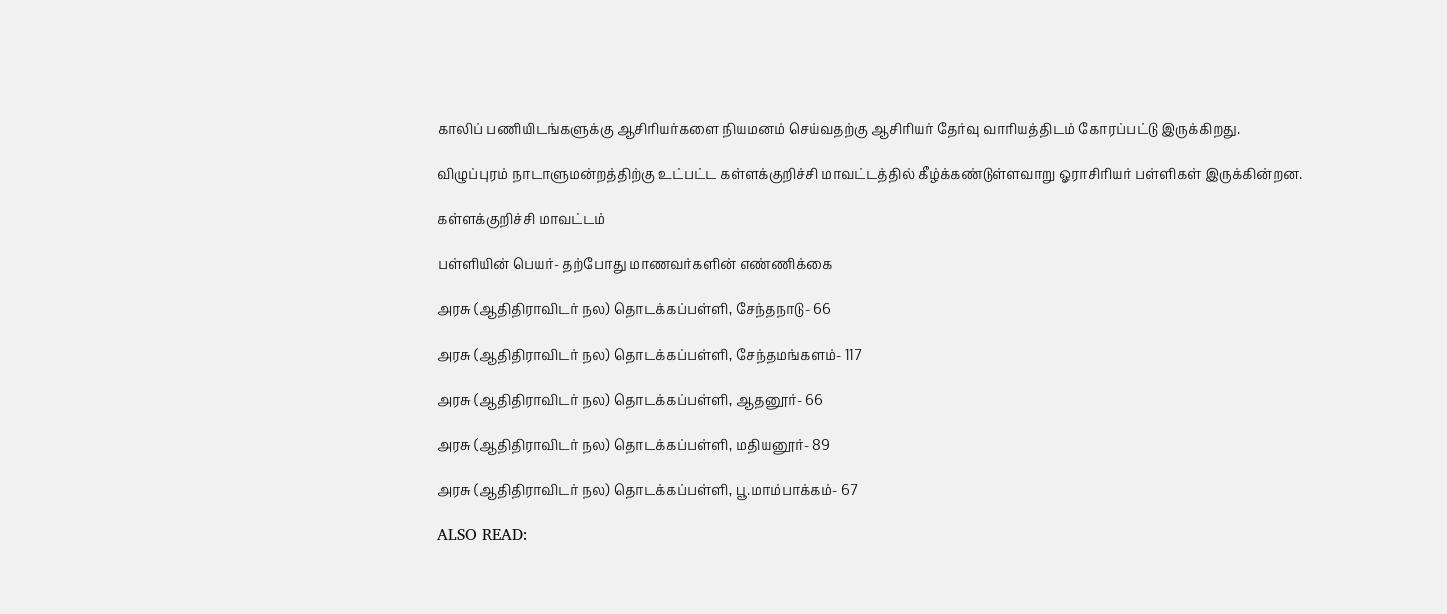காலிப் பணியிடங்களுக்கு ஆசிரியர்களை நியமனம் செய்வதற்கு ஆசிரியர் தேர்வு வாரியத்திடம் கோரப்பட்டு இருக்கிறது.

விழுப்புரம் நாடாளுமன்றத்திற்கு உட்பட்ட கள்ளக்குறிச்சி மாவட்டத்தில் கீழ்க்கண்டுள்ளவாறு ஓராசிரியர் பள்ளிகள் இருக்கின்றன.

கள்ளக்குறிச்சி மாவட்டம்

பள்ளியின் பெயர்- தற்போது மாணவர்களின் எண்ணிக்கை

அரசு (ஆதிதிராவிடர் நல) தொடக்கப்பள்ளி, சேந்தநாடு- 66

அரசு (ஆதிதிராவிடர் நல) தொடக்கப்பள்ளி, சேந்தமங்களம்- 117

அரசு (ஆதிதிராவிடர் நல) தொடக்கப்பள்ளி, ஆதனூர்- 66

அரசு (ஆதிதிராவிடர் நல) தொடக்கப்பள்ளி, மதியனூர்- 89

அரசு (ஆதிதிராவிடர் நல) தொடக்கப்பள்ளி, பூ.மாம்பாக்கம்- 67

ALSO READ: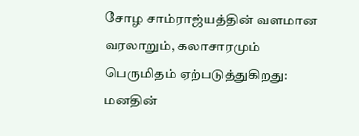சோழ சாம்ராஜ்யத்தின் வளமான வரலாறும், கலாசாரமும் பெருமிதம் ஏற்படுத்துகிறது: மனதின்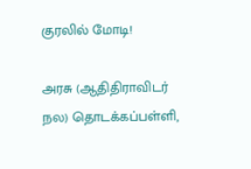குரலில் மோடி!

அரசு (ஆதிதிராவிடர் நல) தொடக்கப்பள்ளி,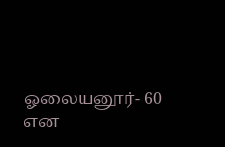ஓலையனூர்- 60 என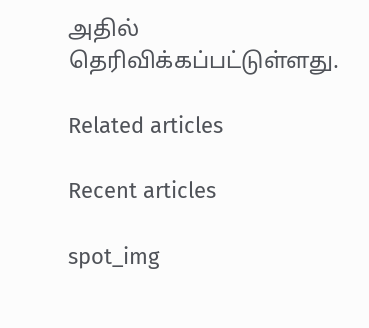அதில் தெரிவிக்கப்பட்டுள்ளது.

Related articles

Recent articles

spot_img